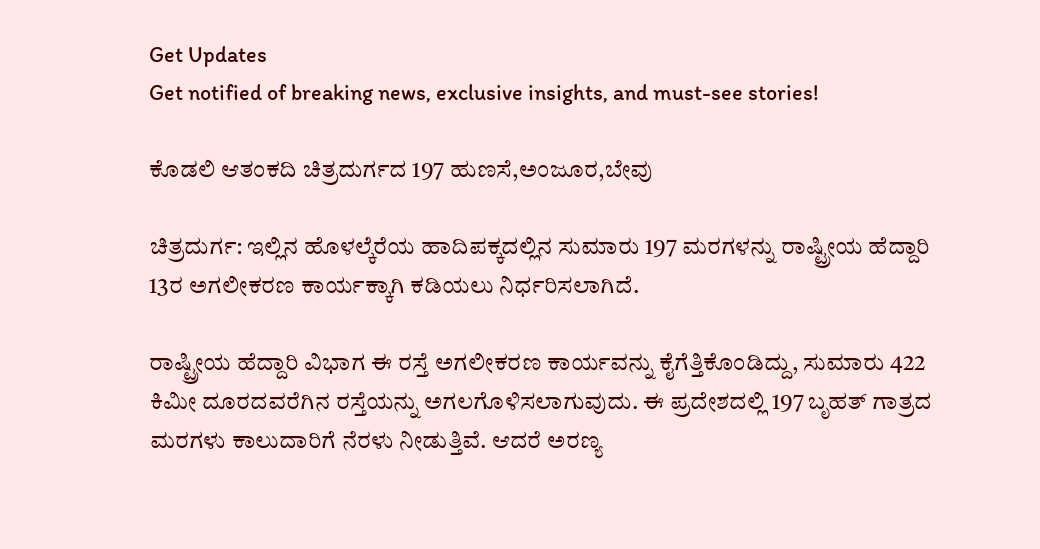Get Updates
Get notified of breaking news, exclusive insights, and must-see stories!

ಕೊಡಲಿ ಆತಂಕದಿ ಚಿತ್ರದುರ್ಗದ 197 ಹುಣಸೆ,ಅಂಜೂರ,ಬೇವು

ಚಿತ್ರದುರ್ಗ: ಇಲ್ಲಿನ ಹೊಳಲ್ಕೆರೆಯ ಹಾದಿಪಕ್ಕದಲ್ಲಿನ ಸುಮಾರು 197 ಮರಗಳನ್ನು ರಾಷ್ಟ್ರೀಯ ಹೆದ್ದಾರಿ 13ರ ಅಗಲೀಕರಣ ಕಾರ್ಯಕ್ಕಾಗಿ ಕಡಿಯಲು ನಿರ್ಧರಿಸಲಾಗಿದೆ.

ರಾಷ್ಟ್ರೀಯ ಹೆದ್ದಾರಿ ವಿಭಾಗ ಈ ರಸ್ತೆ ಅಗಲೀಕರಣ ಕಾರ್ಯವನ್ನು ಕೈಗೆತ್ತಿಕೊಂಡಿದ್ದು, ಸುಮಾರು 422 ಕಿಮೀ ದೂರದವರೆಗಿನ ರಸ್ತೆಯನ್ನು ಅಗಲಗೊಳಿಸಲಾಗುವುದು. ಈ ಪ್ರದೇಶದಲ್ಲಿ 197 ಬೃಹತ್‌ ಗಾತ್ರದ ಮರಗಳು ಕಾಲುದಾರಿಗೆ ನೆರಳು ನೀಡುತ್ತಿವೆ. ಆದರೆ ಅರಣ್ಯ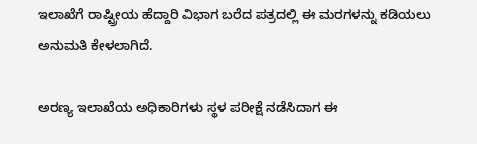ಇಲಾಖೆಗೆ ರಾಷ್ಟ್ರೀಯ ಹೆದ್ದಾರಿ ವಿಭಾಗ ಬರೆದ ಪತ್ರದಲ್ಲಿ ಈ ಮರಗಳನ್ನು ಕಡಿಯಲು ಅನುಮತಿ ಕೇಳಲಾಗಿದೆ.

ಅರಣ್ಯ ಇಲಾಖೆಯ ಅಧಿಕಾರಿಗಳು ಸ್ಥಳ ಪರೀಕ್ಷೆ ನಡೆಸಿದಾಗ ಈ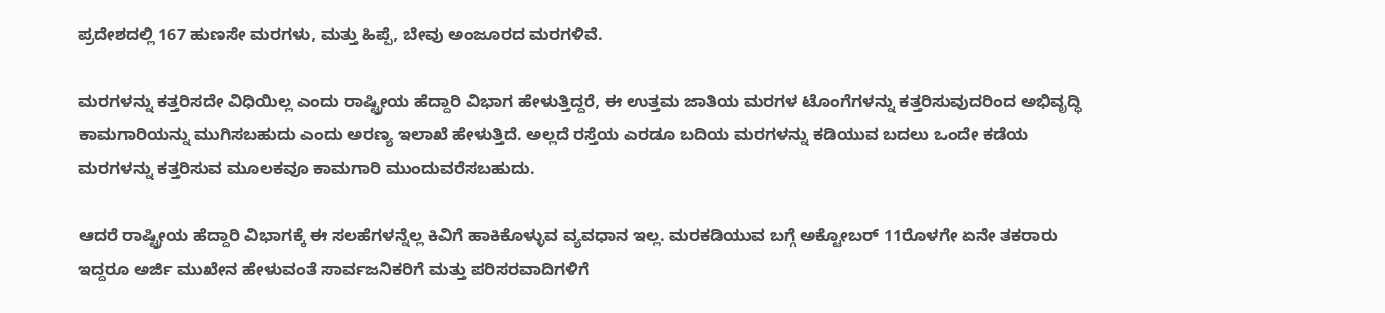ಪ್ರದೇಶದಲ್ಲಿ 167 ಹುಣಸೇ ಮರಗಳು, ಮತ್ತು ಹಿಪ್ಪೆ, ಬೇವು ಅಂಜೂರದ ಮರಗಳಿವೆ.

ಮರಗಳನ್ನು ಕತ್ತರಿಸದೇ ವಿಧಿಯಿಲ್ಲ ಎಂದು ರಾಷ್ಟ್ರೀಯ ಹೆದ್ದಾರಿ ವಿಭಾಗ ಹೇಳುತ್ತಿದ್ದರೆ, ಈ ಉತ್ತಮ ಜಾತಿಯ ಮರಗಳ ಟೊಂಗೆಗಳನ್ನು ಕತ್ತರಿಸುವುದರಿಂದ ಅಭಿವೃದ್ಧಿ ಕಾಮಗಾರಿಯನ್ನು ಮುಗಿಸಬಹುದು ಎಂದು ಅರಣ್ಯ ಇಲಾಖೆ ಹೇಳುತ್ತಿದೆ. ಅಲ್ಲದೆ ರಸ್ತೆಯ ಎರಡೂ ಬದಿಯ ಮರಗಳನ್ನು ಕಡಿಯುವ ಬದಲು ಒಂದೇ ಕಡೆಯ ಮರಗಳನ್ನು ಕತ್ತರಿಸುವ ಮೂಲಕವೂ ಕಾಮಗಾರಿ ಮುಂದುವರೆಸಬಹುದು.

ಆದರೆ ರಾಷ್ಟ್ರೀಯ ಹೆದ್ದಾರಿ ವಿಭಾಗಕ್ಕೆ ಈ ಸಲಹೆಗಳನ್ನೆಲ್ಲ ಕಿವಿಗೆ ಹಾಕಿಕೊಳ್ಳುವ ವ್ಯವಧಾನ ಇಲ್ಲ. ಮರಕಡಿಯುವ ಬಗ್ಗೆ ಅಕ್ಟೋಬರ್‌ 11ರೊಳಗೇ ಏನೇ ತಕರಾರು ಇದ್ದರೂ ಅರ್ಜಿ ಮುಖೇನ ಹೇಳುವಂತೆ ಸಾರ್ವಜನಿಕರಿಗೆ ಮತ್ತು ಪರಿಸರವಾದಿಗಳಿಗೆ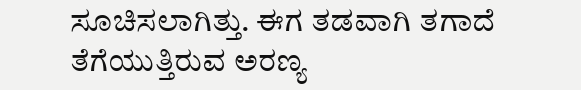ಸೂಚಿಸಲಾಗಿತ್ತು. ಈಗ ತಡವಾಗಿ ತಗಾದೆ ತೆಗೆಯುತ್ತಿರುವ ಅರಣ್ಯ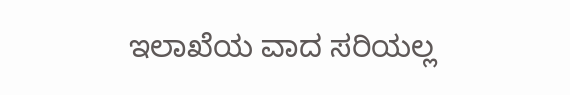ಇಲಾಖೆಯ ವಾದ ಸರಿಯಲ್ಲ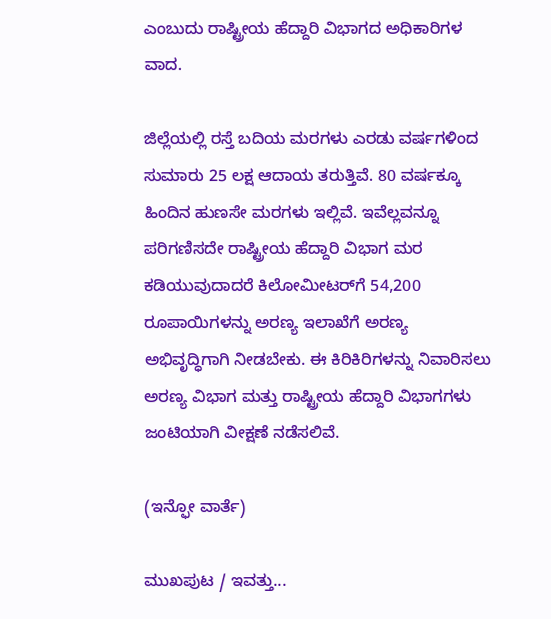ಎಂಬುದು ರಾಷ್ಟ್ರೀಯ ಹೆದ್ದಾರಿ ವಿಭಾಗದ ಅಧಿಕಾರಿಗಳ ವಾದ.

ಜಿಲ್ಲೆಯಲ್ಲಿ ರಸ್ತೆ ಬದಿಯ ಮರಗಳು ಎರಡು ವರ್ಷಗಳಿಂದ ಸುಮಾರು 25 ಲಕ್ಷ ಆದಾಯ ತರುತ್ತಿವೆ. 80 ವರ್ಷಕ್ಕೂ ಹಿಂದಿನ ಹುಣಸೇ ಮರಗಳು ಇಲ್ಲಿವೆ. ಇವೆಲ್ಲವನ್ನೂ ಪರಿಗಣಿಸದೇ ರಾಷ್ಟ್ರೀಯ ಹೆದ್ದಾರಿ ವಿಭಾಗ ಮರ ಕಡಿಯುವುದಾದರೆ ಕಿಲೋಮೀಟರ್‌ಗೆ 54,200 ರೂಪಾಯಿಗಳನ್ನು ಅರಣ್ಯ ಇಲಾಖೆಗೆ ಅರಣ್ಯ ಅಭಿವೃದ್ಧಿಗಾಗಿ ನೀಡಬೇಕು. ಈ ಕಿರಿಕಿರಿಗಳನ್ನು ನಿವಾರಿಸಲು ಅರಣ್ಯ ವಿಭಾಗ ಮತ್ತು ರಾಷ್ಟ್ರೀಯ ಹೆದ್ದಾರಿ ವಿಭಾಗಗಳು ಜಂಟಿಯಾಗಿ ವೀಕ್ಷಣೆ ನಡೆಸಲಿವೆ.

(ಇನ್ಫೋ ವಾರ್ತೆ)

ಮುಖಪುಟ / ಇವತ್ತು...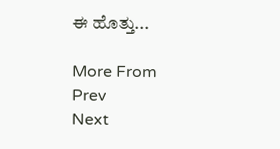ಈ ಹೊತ್ತು...

More From
Prev
Next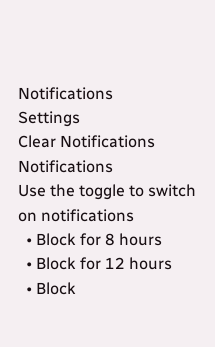Notifications
Settings
Clear Notifications
Notifications
Use the toggle to switch on notifications
  • Block for 8 hours
  • Block for 12 hours
  • Block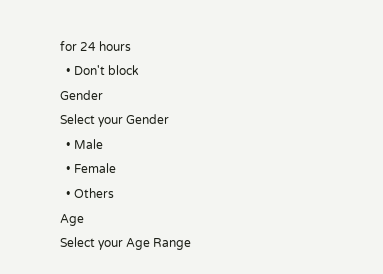for 24 hours
  • Don't block
Gender
Select your Gender
  • Male
  • Female
  • Others
Age
Select your Age Range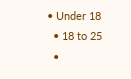• Under 18
  • 18 to 25
  •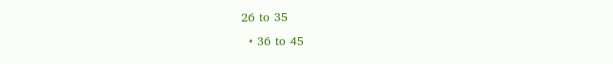26 to 35
  • 36 to 45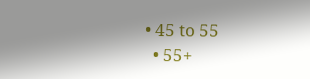• 45 to 55
  • 55+